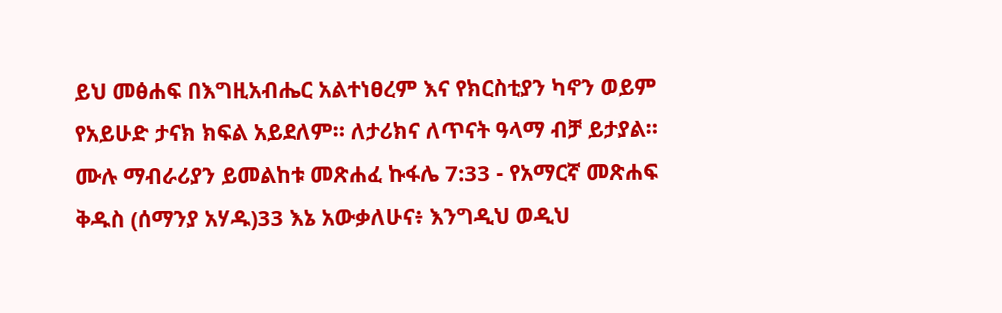ይህ መፅሐፍ በእግዚአብሔር አልተነፀረም እና የክርስቲያን ካኖን ወይም የአይሁድ ታናክ ክፍል አይደለም። ለታሪክና ለጥናት ዓላማ ብቻ ይታያል። ሙሉ ማብራሪያን ይመልከቱ መጽሐፈ ኩፋሌ 7:33 - የአማርኛ መጽሐፍ ቅዱስ (ሰማንያ አሃዱ)33 እኔ አውቃለሁና፥ እንግዲህ ወዲህ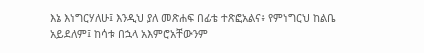እኔ እነግርሃለሁ፤ እንዲህ ያለ መጽሐፍ በፊቴ ተጽፎአልና፥ የምነግርህ ከልቤ አይደለም፤ ከሳቱ በኋላ አእምሮአቸውንም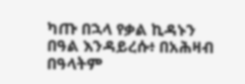ካጡ በኋላ የቃል ኪዳኑን በዓል እንዳይረሱ፥ በአሕዛብ በዓላትም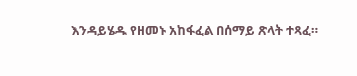እንዳይሄዱ የዘመኑ አከፋፈል በሰማይ ጽላት ተጻፈ።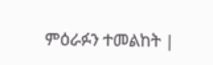ምዕራፉን ተመልከት |